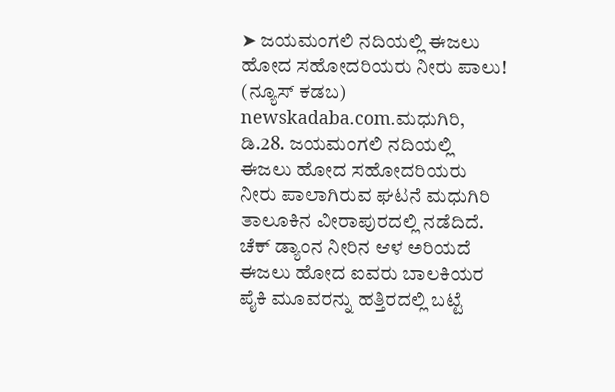➤ ಜಯಮಂಗಲಿ ನದಿಯಲ್ಲಿ ಈಜಲು ಹೋದ ಸಹೋದರಿಯರು ನೀರು ಪಾಲು!
(ನ್ಯೂಸ್ ಕಡಬ) newskadaba.com.ಮಧುಗಿರಿ, ಡಿ.28. ಜಯಮಂಗಲಿ ನದಿಯಲ್ಲಿ ಈಜಲು ಹೋದ ಸಹೋದರಿಯರು ನೀರು ಪಾಲಾಗಿರುವ ಘಟನೆ ಮಧುಗಿರಿ ತಾಲೂಕಿನ ವೀರಾಪುರದಲ್ಲಿ ನಡೆದಿದೆ. ಚೆಕ್ ಡ್ಯಾಂನ ನೀರಿನ ಆಳ ಅರಿಯದೆ ಈಜಲು ಹೋದ ಐವರು ಬಾಲಕಿಯರ ಪೈಕಿ ಮೂವರನ್ನು ಹತ್ತಿರದಲ್ಲಿ ಬಟ್ಟೆ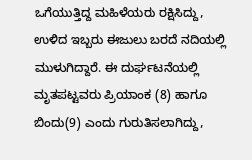ಒಗೆಯುತ್ತಿದ್ದ ಮಹಿಳೆಯರು ರಕ್ಷಿಸಿದ್ದು, ಉಳಿದ ಇಬ್ಬರು ಈಜುಲು ಬರದೆ ನದಿಯಲ್ಲಿ ಮುಳುಗಿದ್ದಾರೆ. ಈ ದುರ್ಘಟನೆಯಲ್ಲಿ ಮೃತಪಟ್ಟವರು ಪ್ರಿಯಾಂಕ (8) ಹಾಗೂ ಬಿಂದು(9) ಎಂದು ಗುರುತಿಸಲಾಗಿದ್ದು,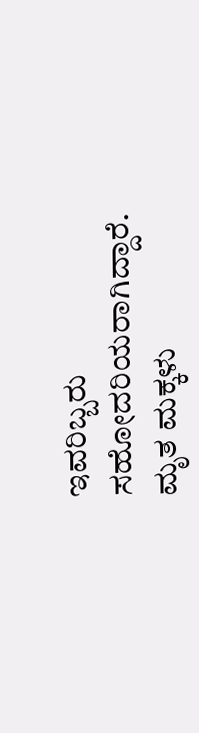ಇವರಿಬ್ಬರು ಸಹೋದರಿಯರಾಗಿದ್ದಾರೆ. ಮೃತ ಮಕ್ಕಳು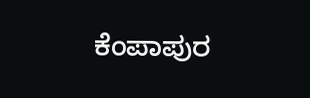ಕೆಂಪಾಪುರ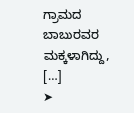ಗ್ರಾಮದ ಬಾಬುರವರ ಮಕ್ಕಳಾಗಿದ್ದು, […]
➤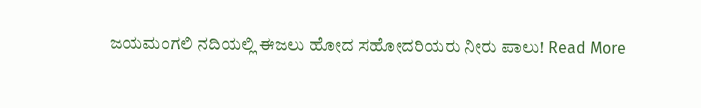ಜಯಮಂಗಲಿ ನದಿಯಲ್ಲಿ ಈಜಲು ಹೋದ ಸಹೋದರಿಯರು ನೀರು ಪಾಲು! Read More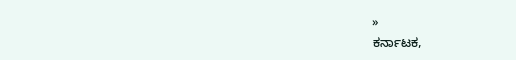»
ಕರ್ನಾಟಕ,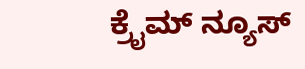ಕ್ರೈಮ್ ನ್ಯೂಸ್